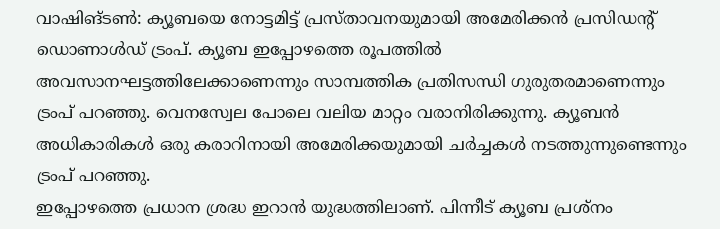വാഷിങ്ടൺ: ക്യൂബയെ നോട്ടമിട്ട് പ്രസ്താവനയുമായി അമേരിക്കൻ പ്രസിഡൻ്റ് ഡൊണാൾഡ് ട്രംപ്. ക്യൂബ ഇപ്പോഴത്തെ രൂപത്തിൽ അവസാനഘട്ടത്തിലേക്കാണെന്നും സാമ്പത്തിക പ്രതിസന്ധി ഗുരുതരമാണെന്നും ട്രംപ് പറഞ്ഞു. വെനസ്വേല പോലെ വലിയ മാറ്റം വരാനിരിക്കുന്നു. ക്യൂബൻ അധികാരികൾ ഒരു കരാറിനായി അമേരിക്കയുമായി ചർച്ചകൾ നടത്തുന്നുണ്ടെന്നും ട്രംപ് പറഞ്ഞു.
ഇപ്പോഴത്തെ പ്രധാന ശ്രദ്ധ ഇറാൻ യുദ്ധത്തിലാണ്. പിന്നീട് ക്യൂബ പ്രശ്നം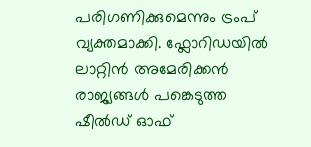പരിഗണിക്കുമെന്നും ട്രംപ് വ്യക്തമാക്കി. ഫ്ലോറിഡയിൽ ലാറ്റിൻ അമേരിക്കൻ രാജ്യങ്ങൾ പങ്കെടുത്ത ഷീൽഡ് ഓഫ്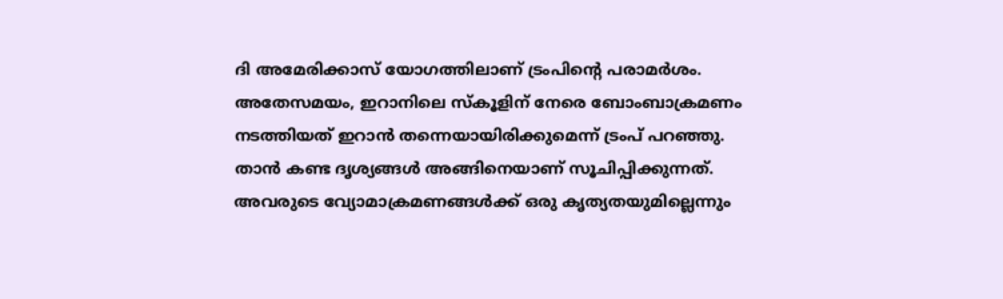ദി അമേരിക്കാസ് യോഗത്തിലാണ് ട്രംപിന്റെ പരാമർശം. അതേസമയം, ഇറാനിലെ സ്കൂളിന് നേരെ ബോംബാക്രമണം നടത്തിയത് ഇറാൻ തന്നെയായിരിക്കുമെന്ന് ട്രംപ് പറഞ്ഞു. താൻ കണ്ട ദൃശ്യങ്ങൾ അങ്ങിനെയാണ് സൂചിപ്പിക്കുന്നത്. അവരുടെ വ്യോമാക്രമണങ്ങൾക്ക് ഒരു കൃത്യതയുമില്ലെന്നും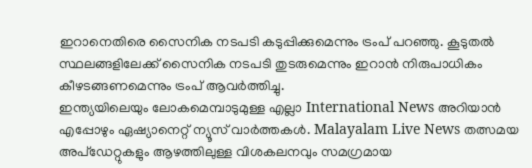ഇറാനെതിരെ സൈനിക നടപടി കടുപ്പിക്കുമെന്നും ട്രംപ് പറഞ്ഞു. കൂടുതൽ സ്ഥലങ്ങളിലേക്ക് സൈനിക നടപടി തുടരുമെന്നും ഇറാൻ നിരുപാധികം കീഴടങ്ങണമെന്നും ട്രംപ് ആവർത്തിച്ചു.
ഇന്ത്യയിലെയും ലോകമെമ്പാടുമുള്ള എല്ലാ International News അറിയാൻ എപ്പോഴും ഏഷ്യാനെറ്റ് ന്യൂസ് വാർത്തകൾ. Malayalam Live News തത്സമയ അപ്ഡേറ്റുകളും ആഴത്തിലുള്ള വിശകലനവും സമഗ്രമായ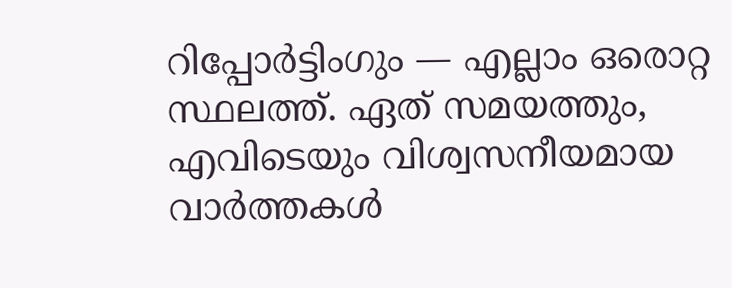റിപ്പോർട്ടിംഗും — എല്ലാം ഒരൊറ്റ സ്ഥലത്ത്. ഏത് സമയത്തും, എവിടെയും വിശ്വസനീയമായ വാർത്തകൾ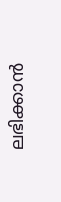ലഭിക്കാൻ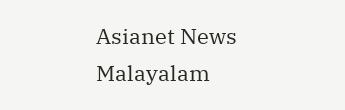Asianet News Malayalam